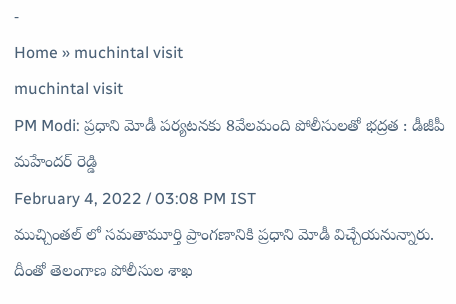-
Home » muchintal visit
muchintal visit
PM Modi: ప్రధాని మోడీ పర్యటనకు 8వేలమంది పోలీసులతో భద్రత : డీజీపీ మహేందర్ రెడ్డి
February 4, 2022 / 03:08 PM IST
ముచ్చింతల్ లో సమతామూర్తి ప్రాంగణానికి ప్రధాని మోడీ విచ్చేయనున్నారు. దీంతో తెలంగాణ పోలీసుల శాఖ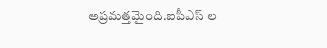అప్రమత్తమైంది.ఐపీఎస్ ల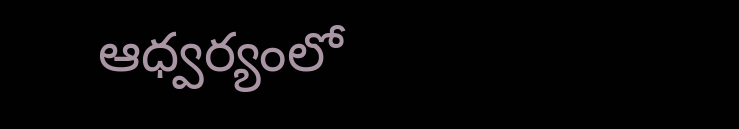ఆధ్వర్యంలో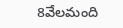8వేలమంది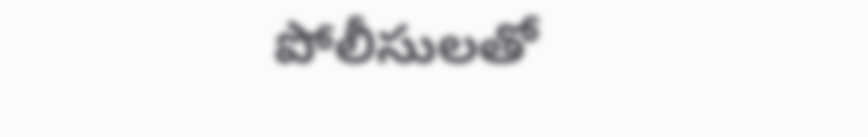పోలీసులతో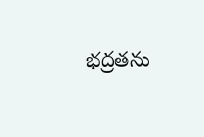భద్రతను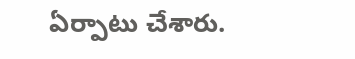ఏర్పాటు చేశారు.